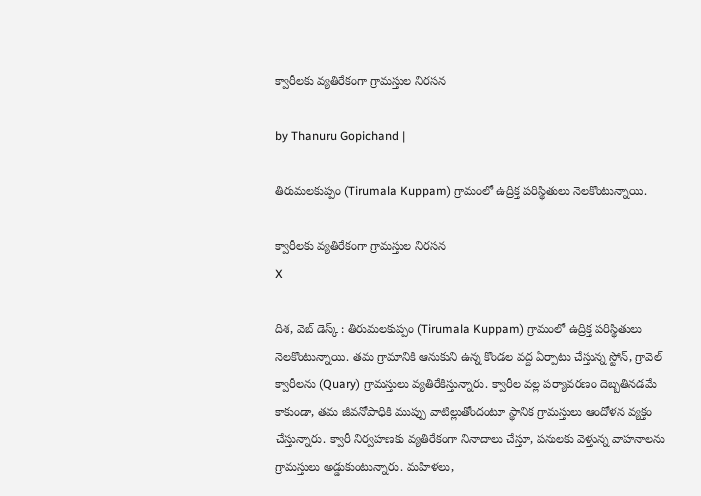క్వారీలకు వ్యతిరేకంగా గ్రామస్తుల నిరసన

by Thanuru Gopichand |

తిరుమలకుప్పం (Tirumala Kuppam) గ్రామంలో ఉద్రిక్త పరిస్థితులు నెలకొంటున్నాయి.

క్వారీలకు వ్యతిరేకంగా గ్రామస్తుల నిరసన
X

దిశ, వెబ్ డెస్క్ : తిరుమలకుప్పం (Tirumala Kuppam) గ్రామంలో ఉద్రిక్త పరిస్థితులు నెలకొంటున్నాయి. తమ గ్రామానికి ఆనుకుని ఉన్న కొండల వద్ద ఏర్పాటు చేస్తున్న స్టోన్, గ్రావెల్ క్వారీలను (Quary) గ్రామస్తులు వ్యతిరేకిస్తున్నారు. క్వారీల వల్ల పర్యావరణం దెబ్బతినడమే కాకుండా, తమ జీవనోపాధికి ముప్పు వాటిల్లుతోందంటూ స్థానిక గ్రామస్తులు ఆందోళన వ్యక్తం చేస్తున్నారు. క్వారీ నిర్వహణకు వ్యతిరేకంగా నినాదాలు చేస్తూ, పనులకు వెళ్తున్న వాహనాలను గ్రామస్తులు అడ్డుకుంటున్నారు. మహిళలు,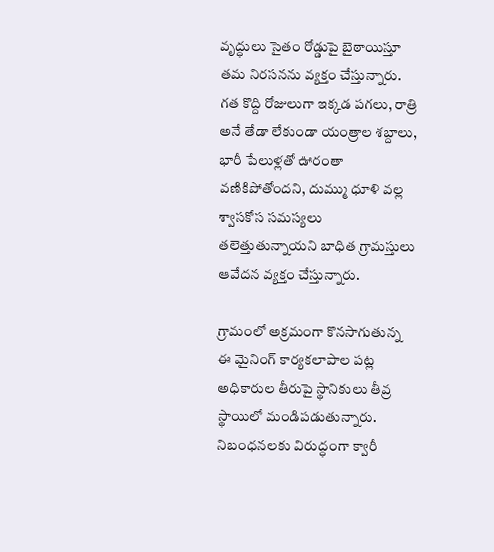వృద్ధులు సైతం రోడ్డుపై బైఠాయిస్తూ తమ నిరసనను వ్యక్తం చేస్తున్నారు. గత కొద్ది రోజులుగా ఇక్కడ పగలు, రాత్రి అనే తేడా లేకుండా యంత్రాల శబ్దాలు, భారీ పేలుళ్లతో ఊరంతా వణికిపోతోందని, దుమ్ము ధూళి వల్ల శ్వాసకోస సమస్యలు తలెత్తుతున్నాయని బాధిత గ్రామస్తులు ఆవేదన వ్యక్తం చేస్తున్నారు.

గ్రామంలో అక్రమంగా కొనసాగుతున్న ఈ మైనింగ్ కార్యకలాపాల పట్ల అధికారుల తీరుపై స్థానికులు తీవ్ర స్థాయిలో మండిపడుతున్నారు. నిబంధనలకు విరుద్ధంగా క్వారీ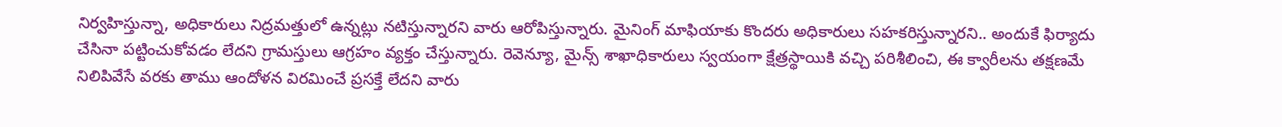నిర్వహిస్తున్నా, అధికారులు నిద్రమత్తులో ఉన్నట్లు నటిస్తున్నారని వారు ఆరోపిస్తున్నారు. మైనింగ్ మాఫియాకు కొందరు అధికారులు సహకరిస్తున్నారని.. అందుకే ఫిర్యాదు చేసినా పట్టించుకోవడం లేదని గ్రామస్తులు ఆగ్రహం వ్యక్తం చేస్తున్నారు. రెవెన్యూ, మైన్స్ శాఖాధికారులు స్వయంగా క్షేత్రస్థాయికి వచ్చి పరిశీలించి, ఈ క్వారీలను తక్షణమే నిలిపివేసే వరకు తాము ఆందోళన విరమించే ప్రసక్తే లేదని వారు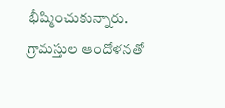భీష్మించుకున్నారు. గ్రామస్తుల ఆందోళనతో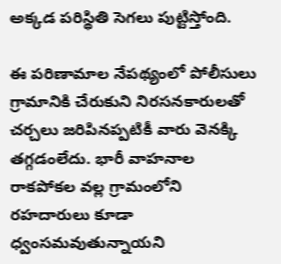అక్కడ పరిస్థితి సెగలు పుట్టిస్తోంది.

ఈ పరిణామాల నేపథ్యంలో పోలీసులు గ్రామానికి చేరుకుని నిరసనకారులతో చర్చలు జరిపినప్పటికీ వారు వెనక్కి తగ్గడంలేదు. భారీ వాహనాల రాకపోకల వల్ల గ్రామంలోని రహదారులు కూడా ధ్వంసమవుతున్నాయని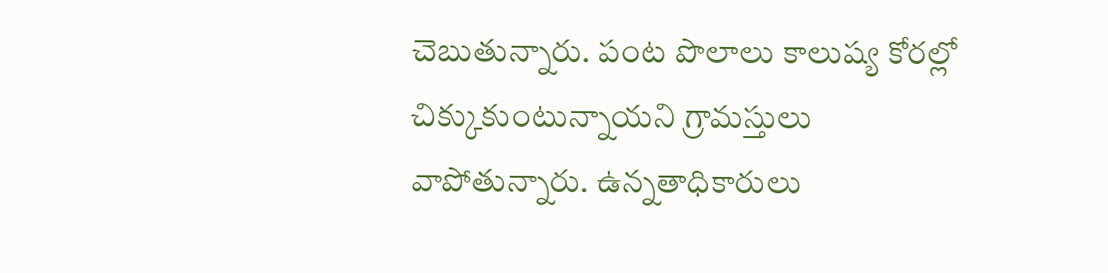చెబుతున్నారు. పంట పొలాలు కాలుష్య కోరల్లో చిక్కుకుంటున్నాయని గ్రామస్తులు వాపోతున్నారు. ఉన్నతాధికారులు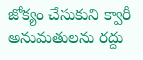జోక్యం చేసుకుని క్వారీ అనుమతులను రద్దు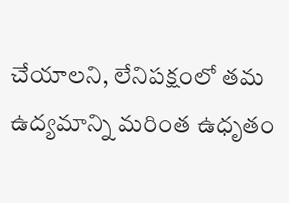చేయాలని, లేనిపక్షంలో తమ ఉద్యమాన్ని మరింత ఉధృతం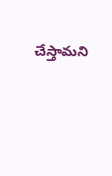చేస్తామని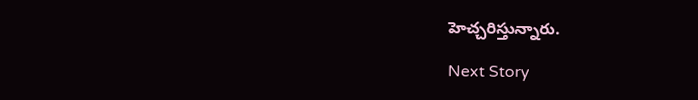హెచ్చరిస్తున్నారు.

Next Story